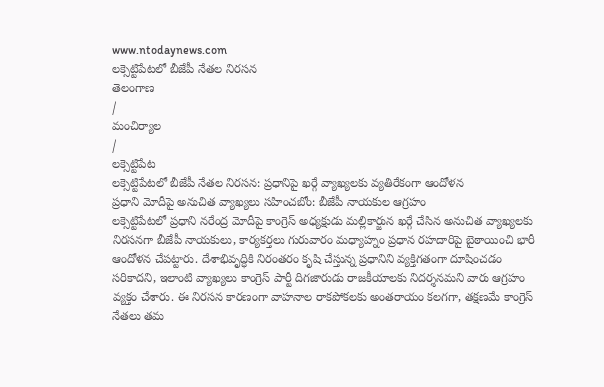www.ntodaynews.com
లక్సెట్టిపేటలో బీజేపీ నేతల నిరసన
తెలంగాణ
/
మంచిర్యాల
/
లక్సెట్టిపేట
లక్సెట్టిపేటలో బీజేపీ నేతల నిరసన: ప్రధానిపై ఖర్గే వ్యాఖ్యలకు వ్యతిరేకంగా ఆందోళన
ప్రధాని మోదీపై అనుచిత వ్యాఖ్యలు సహించబోం: బీజేపీ నాయకుల ఆగ్రహం
లక్సెట్టిపేటలో ప్రధాని నరేంద్ర మోదీపై కాంగ్రెస్ అధ్యక్షుడు మల్లికార్జున ఖర్గే చేసిన అనుచిత వ్యాఖ్యలకు నిరసనగా బీజేపీ నాయకులు, కార్యకర్తలు గురువారం మధ్యాహ్నం ప్రధాన రహదారిపై బైఠాయించి భారీ ఆందోళన చేపట్టారు. దేశాభివృద్ధికి నిరంతరం కృషి చేస్తున్న ప్రధానిని వ్యక్తిగతంగా దూషించడం సరికాదని, ఇలాంటి వ్యాఖ్యలు కాంగ్రెస్ పార్టీ దిగజారుడు రాజకీయాలకు నిదర్శనమని వారు ఆగ్రహం వ్యక్తం చేశారు. ఈ నిరసన కారణంగా వాహనాల రాకపోకలకు అంతరాయం కలగగా, తక్షణమే కాంగ్రెస్ నేతలు తమ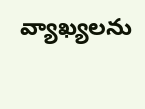వ్యాఖ్యలను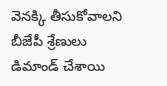వెనక్కి తీసుకోవాలని బీజేపీ శ్రేణులు డిమాండ్ చేశాయి